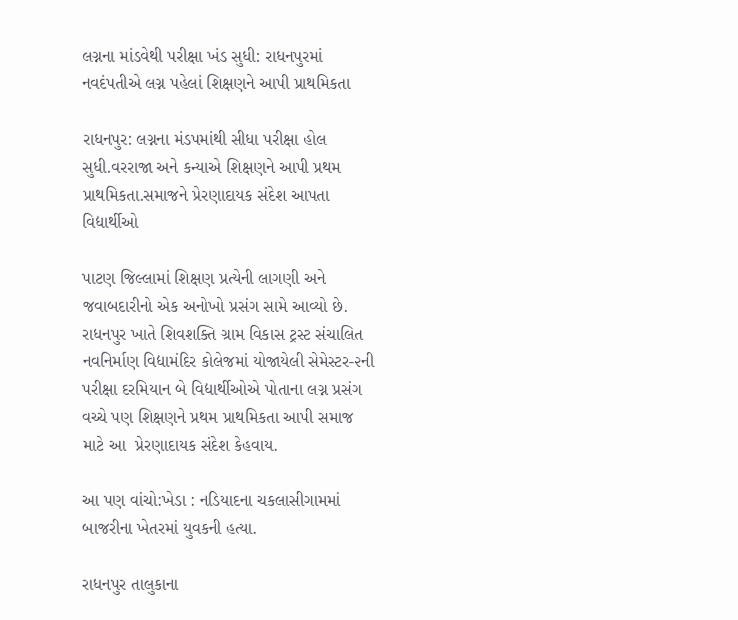લગ્નના માંડવેથી પરીક્ષા ખંડ સુધી: રાધનપુરમાં નવદંપતીએ લગ્ન પહેલાં શિક્ષણને આપી પ્રાથમિકતા

રાધનપુર: લગ્નના મંડપમાંથી સીધા પરીક્ષા હોલ સુધી.વરરાજા અને કન્યાએ શિક્ષણને આપી પ્રથમ પ્રાથમિકતા.સમાજને પ્રેરણાદાયક સંદેશ આપતા વિદ્યાર્થીઓ

પાટણ જિલ્લામાં શિક્ષણ પ્રત્યેની લાગણી અને જવાબદારીનો એક અનોખો પ્રસંગ સામે આવ્યો છે. રાધનપુર ખાતે શિવશક્તિ ગ્રામ વિકાસ ટ્રસ્ટ સંચાલિત નવનિર્માણ વિદ્યામંદિર કોલેજમાં યોજાયેલી સેમેસ્ટર-૨ની પરીક્ષા દરમિયાન બે વિદ્યાર્થીઓએ પોતાના લગ્ન પ્રસંગ વચ્ચે પણ શિક્ષણને પ્રથમ પ્રાથમિકતા આપી સમાજ માટે આ  પ્રેરણાદાયક સંદેશ કેહવાય.

આ પણ વાંચો:ખેડા : નડિયાદના ચકલાસીગામમાં બાજરીના ખેતરમાં યુવકની હત્યા.

રાધનપુર તાલુકાના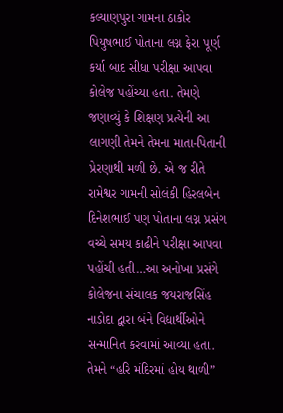કલ્યાણપુરા ગામના ઠાકોર પિયુષભાઈ પોતાના લગ્ન ફેરા પૂર્ણ કર્યા બાદ સીધા પરીક્ષા આપવા કોલેજ પહોંચ્યા હતા. તેમણે જણાવ્યું કે શિક્ષણ પ્રત્યેની આ લાગણી તેમને તેમના માતા-પિતાની પ્રેરણાથી મળી છે. એ જ રીતે રામેશ્વર ગામની સોલંકી હિરલબેન દિનેશભાઈ પણ પોતાના લગ્ન પ્રસંગ વચ્ચે સમય કાઢીને પરીક્ષા આપવા પહોંચી હતી…આ અનોખા પ્રસંગે કોલેજના સંચાલક જયરાજસિંહ નાડોદા દ્વારા બંને વિદ્યાર્થીઓને સન્માનિત કરવામાં આવ્યા હતા. તેમને “હરિ મંદિરમાં હોય થાળી”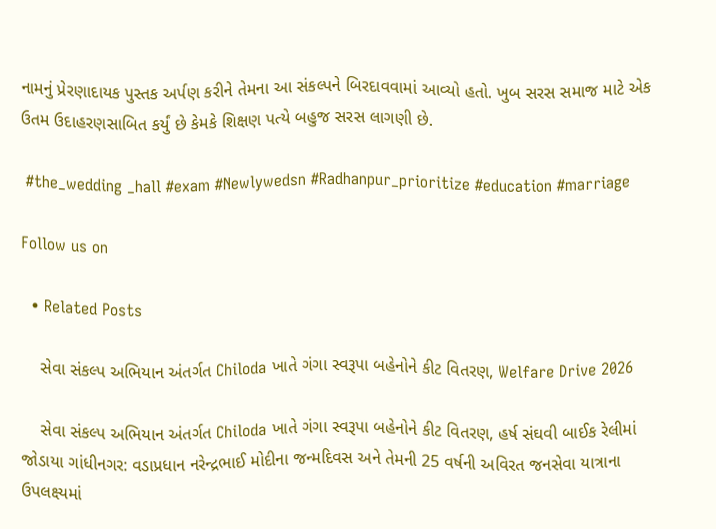નામનું પ્રેરણાદાયક પુસ્તક અર્પણ કરીને તેમના આ સંકલ્પને બિરદાવવામાં આવ્યો હતો. ખુબ સરસ સમાજ માટે એક ઉતમ ઉદાહરણસાબિત કર્યું છે કેમકે શિક્ષણ પત્યે બહુજ સરસ લાગણી છે.

 #the_wedding _hall #exam #Newlywedsn #Radhanpur_prioritize #education #marriage

Follow us on

  • Related Posts

    સેવા સંકલ્પ અભિયાન અંતર્ગત Chiloda ખાતે ગંગા સ્વરૂપા બહેનોને કીટ વિતરણ, Welfare Drive 2026

    સેવા સંકલ્પ અભિયાન અંતર્ગત Chiloda ખાતે ગંગા સ્વરૂપા બહેનોને કીટ વિતરણ, હર્ષ સંઘવી બાઈક રેલીમાં જોડાયા ગાંધીનગર: વડાપ્રધાન નરેન્દ્રભાઈ મોદીના જન્મદિવસ અને તેમની 25 વર્ષની અવિરત જનસેવા યાત્રાના ઉપલક્ષ્યમાં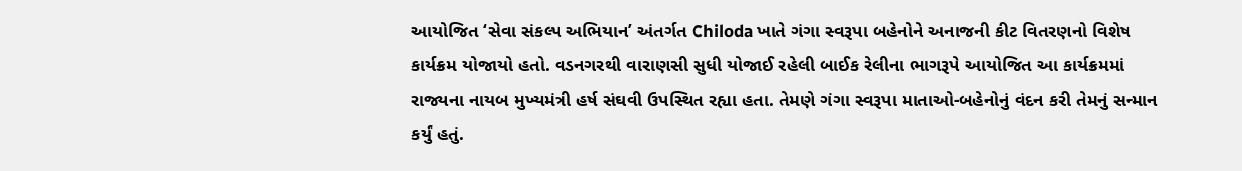આયોજિત ‘સેવા સંકલ્પ અભિયાન’ અંતર્ગત Chiloda ખાતે ગંગા સ્વરૂપા બહેનોને અનાજની કીટ વિતરણનો વિશેષ કાર્યક્રમ યોજાયો હતો. વડનગરથી વારાણસી સુધી યોજાઈ રહેલી બાઈક રેલીના ભાગરૂપે આયોજિત આ કાર્યક્રમમાં રાજ્યના નાયબ મુખ્યમંત્રી હર્ષ સંઘવી ઉપસ્થિત રહ્યા હતા. તેમણે ગંગા સ્વરૂપા માતાઓ-બહેનોનું વંદન કરી તેમનું સન્માન કર્યું હતું.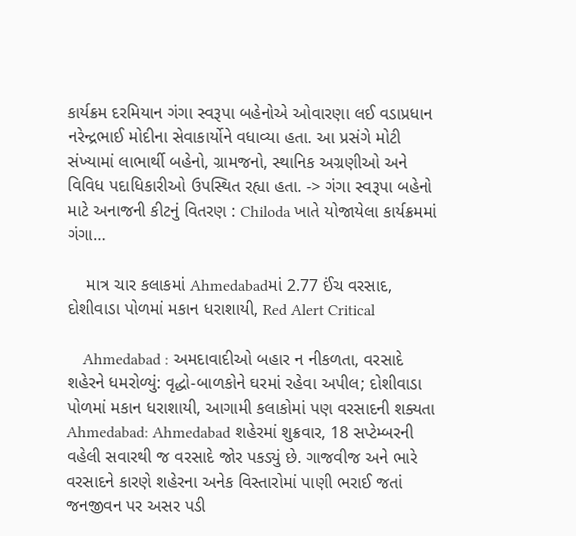કાર્યક્રમ દરમિયાન ગંગા સ્વરૂપા બહેનોએ ઓવારણા લઈ વડાપ્રધાન નરેન્દ્રભાઈ મોદીના સેવાકાર્યોને વધાવ્યા હતા. આ પ્રસંગે મોટી સંખ્યામાં લાભાર્થી બહેનો, ગ્રામજનો, સ્થાનિક અગ્રણીઓ અને વિવિધ પદાધિકારીઓ ઉપસ્થિત રહ્યા હતા. -> ગંગા સ્વરૂપા બહેનો માટે અનાજની કીટનું વિતરણ : Chiloda ખાતે યોજાયેલા કાર્યક્રમમાં ગંગા…

    માત્ર ચાર કલાકમાં Ahmedabadમાં 2.77 ઈંચ વરસાદ, દોશીવાડા પોળમાં મકાન ધરાશાયી, Red Alert Critical

    Ahmedabad : અમદાવાદીઓ બહાર ન નીકળતા, વરસાદે શહેરને ધમરોળ્યું: વૃદ્ધો-બાળકોને ઘરમાં રહેવા અપીલ; દોશીવાડા પોળમાં મકાન ધરાશાયી, આગામી કલાકોમાં પણ વરસાદની શક્યતા Ahmedabad: Ahmedabad શહેરમાં શુક્રવાર, 18 સપ્ટેમ્બરની વહેલી સવારથી જ વરસાદે જોર પકડ્યું છે. ગાજવીજ અને ભારે વરસાદને કારણે શહેરના અનેક વિસ્તારોમાં પાણી ભરાઈ જતાં જનજીવન પર અસર પડી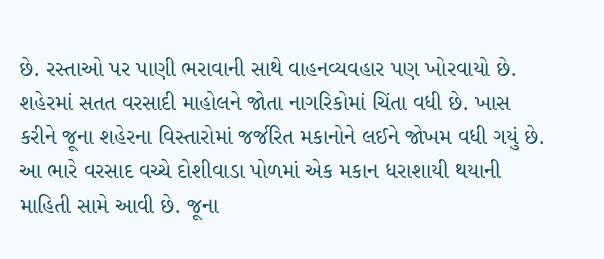છે. રસ્તાઓ પર પાણી ભરાવાની સાથે વાહનવ્યવહાર પણ ખોરવાયો છે. શહેરમાં સતત વરસાદી માહોલને જોતા નાગરિકોમાં ચિંતા વધી છે. ખાસ કરીને જૂના શહેરના વિસ્તારોમાં જર્જરિત મકાનોને લઈને જોખમ વધી ગયું છે. આ ભારે વરસાદ વચ્ચે દોશીવાડા પોળમાં એક મકાન ધરાશાયી થયાની માહિતી સામે આવી છે. જૂના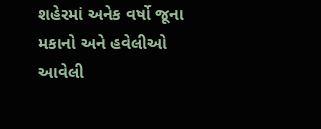શહેરમાં અનેક વર્ષો જૂના મકાનો અને હવેલીઓ આવેલી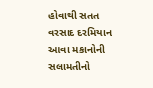હોવાથી સતત વરસાદ દરમિયાન આવા મકાનોની સલામતીનો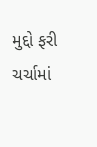મુદ્દો ફરી ચર્ચામાં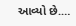આવ્યો છે.…